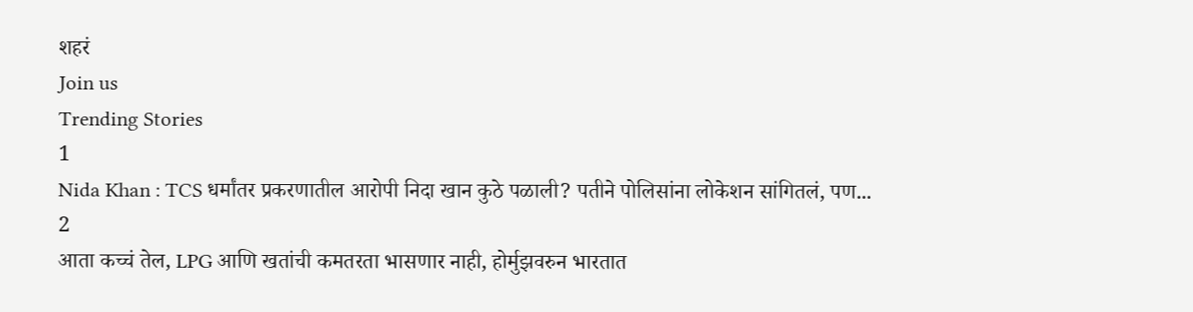शहरं
Join us
Trending Stories
1
Nida Khan : TCS धर्मांतर प्रकरणातील आरोपी निदा खान कुठे पळाली? पतीने पोलिसांना लोकेशन सांगितलं, पण...
2
आता कच्चं तेल, LPG आणि खतांची कमतरता भासणार नाही, होर्मुझवरुन भारतात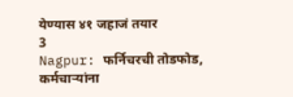येण्यास ४१ जहाजं तयार
3
Nagpur: फर्निचरची तोडफोड, कर्मचाऱ्यांना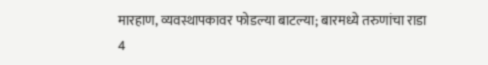मारहाण, व्यवस्थापकावर फोडल्या बाटल्या; बारमध्ये तरुणांचा राडा
4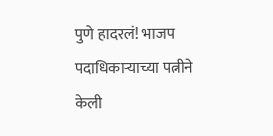पुणे हादरलं! भाजप पदाधिकाऱ्याच्या पत्नीने केली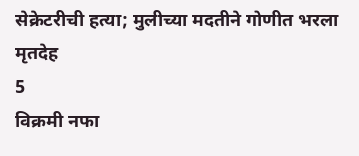सेक्रेटरीची हत्या; मुलीच्या मदतीने गोणीत भरला मृतदेह
5
विक्रमी नफा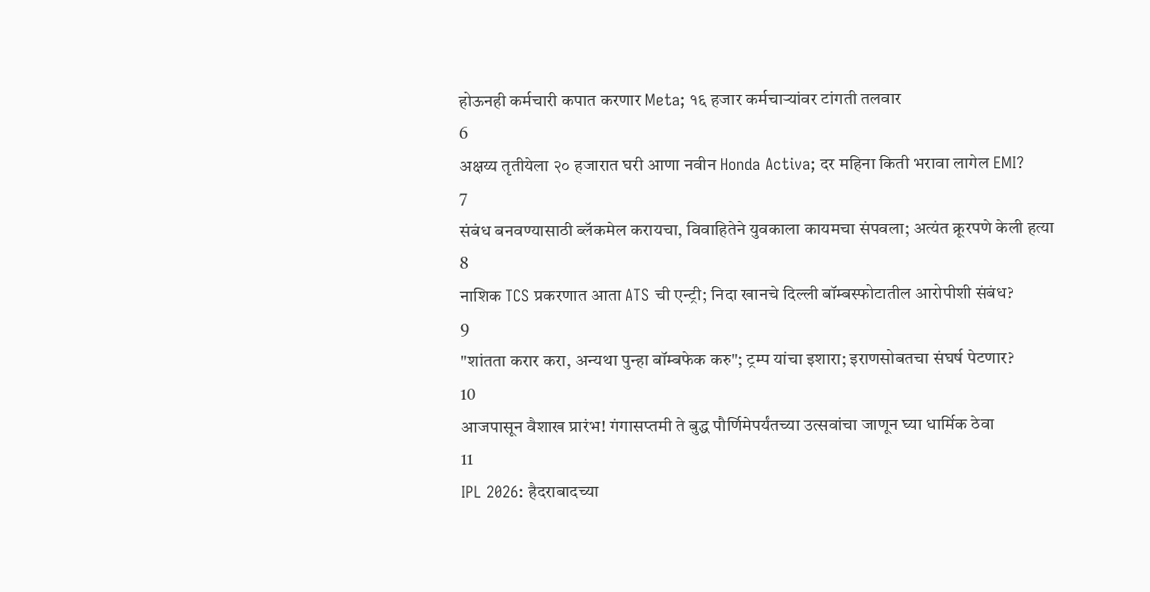होऊनही कर्मचारी कपात करणार Meta; १६ हजार कर्मचाऱ्यांवर टांगती तलवार
6
अक्षय्य तृतीयेला २० हजारात घरी आणा नवीन Honda Activa; दर महिना किती भरावा लागेल EMI?
7
संबंध बनवण्यासाठी ब्लॅकमेल करायचा, विवाहितेने युवकाला कायमचा संपवला; अत्यंत क्रूरपणे केली हत्या
8
नाशिक TCS प्रकरणात आता ATS ची एन्ट्री; निदा खानचे दिल्ली बॉम्बस्फोटातील आरोपीशी संबंध?
9
"शांतता करार करा, अन्यथा पुन्हा बॉम्बफेक करु"; ट्रम्प यांचा इशारा; इराणसोबतचा संघर्ष पेटणार?
10
आजपासून वैशाख प्रारंभ! गंगासप्तमी ते बुद्ध पौर्णिमेपर्यंतच्या उत्सवांचा जाणून घ्या धार्मिक ठेवा
11
IPL 2026: हैदराबादच्या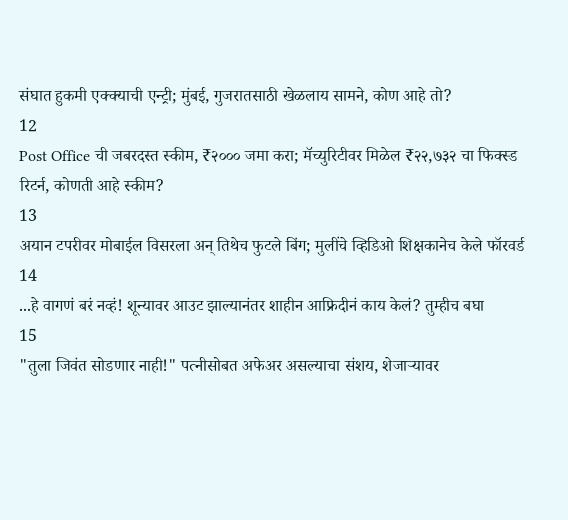संघात हुकमी एक्क्याची एन्ट्री; मुंबई, गुजरातसाठी खेळलाय सामने, कोण आहे तो?
12
Post Office ची जबरदस्त स्कीम, ₹२००० जमा करा; मॅच्युरिटीवर मिळेल ₹२२,७३२ चा फिक्स्ड रिटर्न, कोणती आहे स्कीम?
13
अयान टपरीवर मोबाईल विसरला अन् तिथेच फुटले बिंग; मुलींचे व्हिडिओ शिक्षकानेच केले फॉरवर्ड
14
...हे वागणं बरं नव्हं! शून्यावर आउट झाल्यानंतर शाहीन आफ्रिदीनं काय केलं? तुम्हीच बघा
15
"तुला जिवंत सोडणार नाही!" पत्नीसोबत अफेअर असल्याचा संशय, शेजाऱ्यावर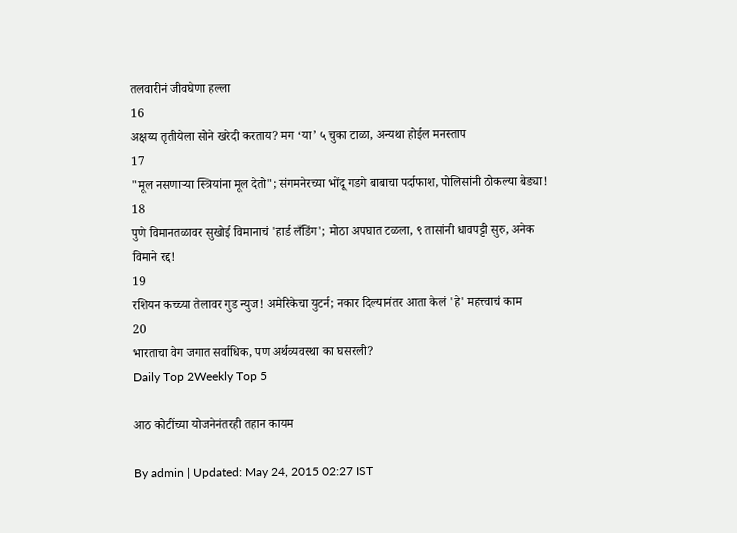तलवारीनं जीवघेणा हल्ला
16
अक्षय्य तृतीयेला सोने खरेदी करताय? मग ‘या’ ५ चुका टाळा, अन्यथा होईल मनस्ताप
17
"मूल नसणाऱ्या स्त्रियांना मूल देतो"; संगमनेरच्या भोंदू गडगे बाबाचा पर्दाफाश, पोलिसांनी ठोकल्या बेड्या!
18
पुणे विमानतळावर सुखोई विमानाचं 'हार्ड लँडिंग'; मोठा अपघात टळला, ९ तासांनी धावपट्टी सुरु, अनेक विमाने रद्द!
19
रशियन कच्च्या तेलावर गुड न्युज! अमेरिकेचा युटर्न; नकार दिल्यानंतर आता केलं 'हे' महत्त्वाचं काम
20
भारताचा वेग जगात सर्वाधिक, पण अर्थव्यवस्था का घसरली?
Daily Top 2Weekly Top 5

आठ कोटींच्या योजनेनंतरही तहान कायम

By admin | Updated: May 24, 2015 02:27 IST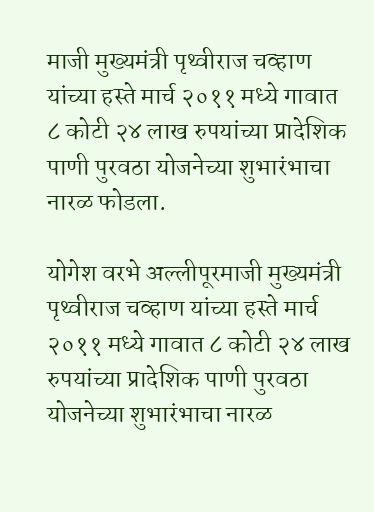माजी मुख्यमंत्री पृथ्वीराज चव्हाण यांच्या हस्ते मार्च २०११ मध्ये गावात ८ कोटी २४ लाख रुपयांच्या प्रादेशिक पाणी पुरवठा योजनेच्या शुभारंभाचा नारळ फोडला.

योगेश वरभे अल्लीपूरमाजी मुख्यमंत्री पृथ्वीराज चव्हाण यांच्या हस्ते मार्च २०११ मध्ये गावात ८ कोटी २४ लाख रुपयांच्या प्रादेशिक पाणी पुरवठा योजनेच्या शुभारंभाचा नारळ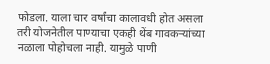फोडला. याला चार वर्षांचा कालावधी होत असला तरी योजनेतील पाण्याचा एकही थेंब गावकऱ्यांच्या नळाला पोहोचला नाही. यामुळे पाणी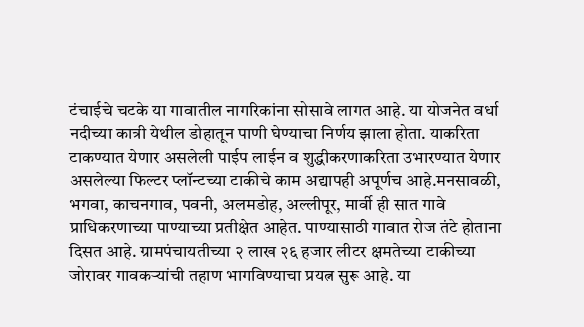टंचाईचे चटके या गावातील नागरिकांना सोसावे लागत आहे. या योजनेत वर्धा नदीच्या कात्री येथील डोहातून पाणी घेण्याचा निर्णय झाला होता. याकरिता टाकण्यात येणार असलेली पाईप लाईन व शुद्धीकरणाकरिता उभारण्यात येणार असलेल्या फिल्टर प्लॉन्टच्या टाकीचे काम अद्यापही अपूर्णच आहे.मनसावळी, भगवा, काचनगाव, पवनी, अलमडोह, अल्लीपूर, मार्वी ही सात गावे प्राधिकरणाच्या पाण्याच्या प्रतीक्षेत आहेत. पाण्यासाठी गावात रोज तंटे होताना दिसत आहे. ग्रामपंचायतीच्या २ लाख २६ हजार लीटर क्षमतेच्या टाकीच्या जोरावर गावकऱ्यांची तहाण भागविण्याचा प्रयत्न सुरू आहे. या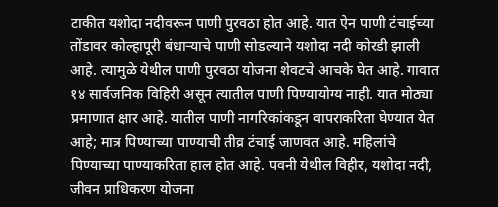टाकीत यशोदा नदीवरून पाणी पुरवठा होत आहे. यात ऐन पाणी टंचाईच्या तोंडावर कोल्हापूरी बंधाऱ्याचे पाणी सोडल्याने यशोदा नदी कोरडी झाली आहे. त्यामुळे येथील पाणी पुरवठा योजना शेवटचे आचके घेत आहे. गावात १४ सार्वजनिक विहिरी असून त्यातील पाणी पिण्यायोग्य नाही. यात मोठ्या प्रमाणात क्षार आहे. यातील पाणी नागरिकांकडून वापराकरिता घेण्यात येत आहे; मात्र पिण्याच्या पाण्याची तीव्र टंचाई जाणवत आहे. महिलांचे पिण्याच्या पाण्याकरिता हाल होत आहे. पवनी येथील विहीर, यशोदा नदी, जीवन प्राधिकरण योजना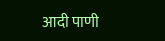आदी पाणी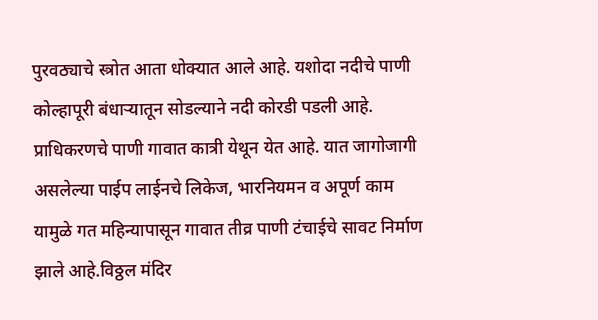पुरवठ्याचे स्त्रोत आता धोक्यात आले आहे. यशोदा नदीचे पाणी कोल्हापूरी बंधाऱ्यातून सोडल्याने नदी कोरडी पडली आहे. प्राधिकरणचे पाणी गावात कात्री येथून येत आहे. यात जागोजागी असलेल्या पाईप लाईनचे लिकेज, भारनियमन व अपूर्ण काम यामुळे गत महिन्यापासून गावात तीव्र पाणी टंचाईचे सावट निर्माण झाले आहे.विठ्ठल मंदिर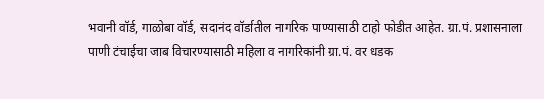भवानी वॉर्ड, गाळोबा वॉर्ड, सदानंद वॉर्डातील नागरिक पाण्यासाठी टाहो फोडीत आहेत. ग्रा.पं. प्रशासनाला पाणी टंचाईचा जाब विचारण्यासाठी महिला व नागरिकांनी ग्रा.पं. वर धडक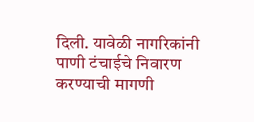दिली. यावेळी नागरिकांनी पाणी टंचाईचे निवारण करण्याची मागणी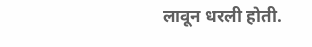लावून धरली होती.